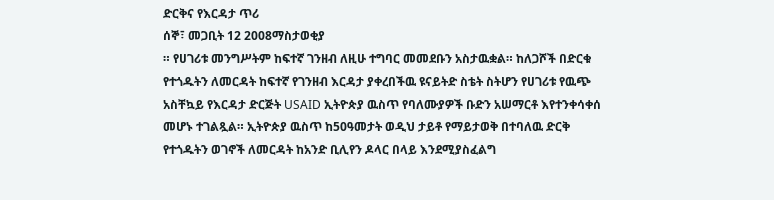ድርቅና የእርዳታ ጥሪ
ሰኞ፣ መጋቢት 12 2008ማስታወቂያ
። የሀገሪቱ መንግሥትም ከፍተኛ ገንዘብ ለዚሁ ተግባር መመደቡን አስታዉቋል። ከለጋሾች በድርቁ የተጎዱትን ለመርዳት ከፍተኛ የገንዘብ እርዳታ ያቀረበችዉ ዩናይትድ ስቴት ስትሆን የሀገሪቱ የዉጭ አስቸኳይ የእርዳታ ድርጅት USAID ኢትዮጵያ ዉስጥ የባለሙያዎች ቡድን አሠማርቶ እየተንቀሳቀሰ መሆኑ ተገልጿል። ኢትዮጵያ ዉስጥ ከ50ዓመታት ወዲህ ታይቶ የማይታወቅ በተባለዉ ድርቅ የተጎዱትን ወገኖች ለመርዳት ከአንድ ቢሊየን ዶላር በላይ እንደሚያስፈልግ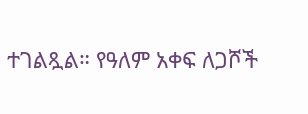ተገልጿል። የዓለም አቀፍ ለጋሾች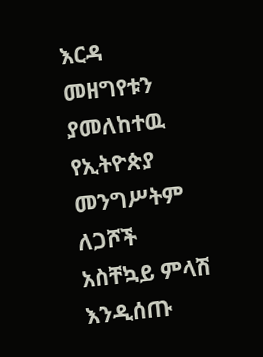እርዳ መዘግየቱን ያመለከተዉ የኢትዮጵያ መንግሥትም ለጋሾች አስቸኳይ ምላሽ እንዲሰጡ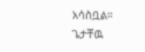አሳስቧል።
ጌታቸዉ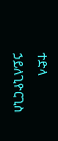ተድላ ኃይለጊዮርጊስ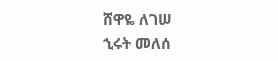ሸዋዬ ለገሠ
ኂሩት መለሰ